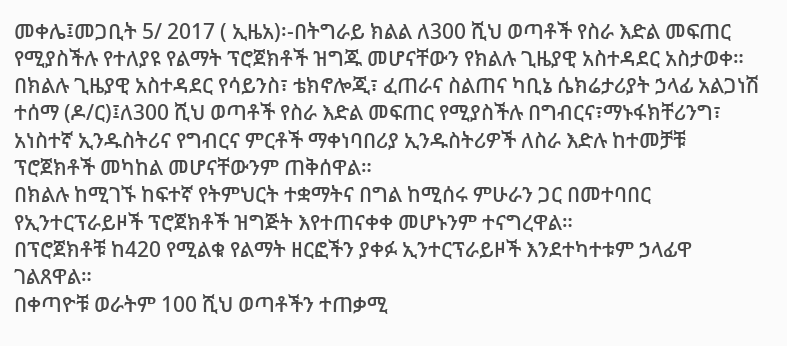መቀሌ፤መጋቢት 5/ 2017 ( ኢዜአ)፡-በትግራይ ክልል ለ300 ሺህ ወጣቶች የስራ እድል መፍጠር የሚያስችሉ የተለያዩ የልማት ፕሮጀክቶች ዝግጁ መሆናቸውን የክልሉ ጊዜያዊ አስተዳደር አስታወቀ።
በክልሉ ጊዜያዊ አስተዳደር የሳይንስ፣ ቴክኖሎጂ፣ ፈጠራና ስልጠና ካቢኔ ሴክሬታሪያት ኃላፊ አልጋነሽ ተሰማ (ዶ/ር)፤ለ300 ሺህ ወጣቶች የስራ እድል መፍጠር የሚያስችሉ በግብርና፣ማኑፋክቸሪንግ፣ አነስተኛ ኢንዱስትሪና የግብርና ምርቶች ማቀነባበሪያ ኢንዱስትሪዎች ለስራ እድሉ ከተመቻቹ ፕሮጀክቶች መካከል መሆናቸውንም ጠቅሰዋል።
በክልሉ ከሚገኙ ከፍተኛ የትምህርት ተቋማትና በግል ከሚሰሩ ምሁራን ጋር በመተባበር የኢንተርፕራይዞች ፕሮጀክቶች ዝግጅት እየተጠናቀቀ መሆኑንም ተናግረዋል።
በፕሮጀክቶቹ ከ420 የሚልቁ የልማት ዘርፎችን ያቀፉ ኢንተርፕራይዞች እንደተካተቱም ኃላፊዋ ገልጸዋል።
በቀጣዮቹ ወራትም 100 ሺህ ወጣቶችን ተጠቃሚ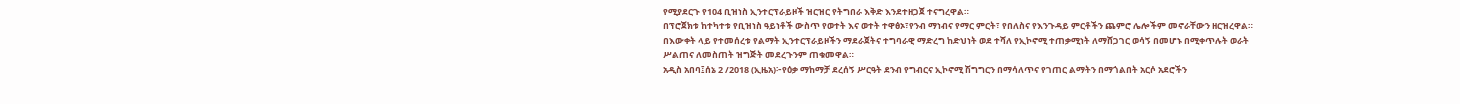የሚያደርጉ የ104 ቢዝነስ ኢንተርፕራይዞች ዝርዝር የትግበራ እቅድ እንደተዘጋጀ ተናግረዋል።
በፕሮጀክቱ ከተካተቱ የቢዝነስ ዓይነቶች ውስጥ የወተት እና ወተት ተዋፅኦ፣የንብ ማነብና የማር ምርት፣ የበለስና የእንጉዳይ ምርቶችን ጨምሮ ሌሎችም መኖራቸውን ዘርዝረዋል።
በእውቀት ላይ የተመሰረቱ የልማት ኢንተርፕራይዞችን ማደራጀትና ተግባራዊ ማድረግ ከድህነት ወደ ተሻለ የኢኮኖሚ ተጠቃሚነት ለማሸጋገር ወሳኝ በመሆኑ በሚቀጥሉት ወራት ሥልጠና ለመስጠት ዝግጅት መደረጉንም ጠቁመዋል።
አዲስ አበባ፤ሰኔ 2 /2018 (ኢዜአ)፦የዕቃ ማከማቻ ደረሰኝ ሥርዓት ደንብ የግብርና ኢኮኖሚ ሽግግርን በማሳለጥና የገጠር ልማትን በማጎልበት አርሶ አደሮችን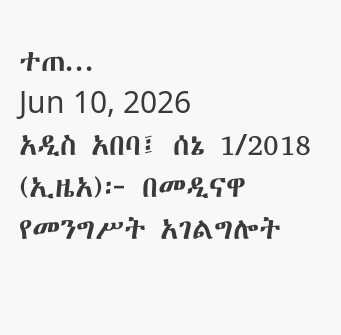ተጠ...
Jun 10, 2026
አዲስ አበባ፤ ሰኔ 1/2018 (ኢዜአ)፦ በመዲናዋ የመንግሥት አገልግሎት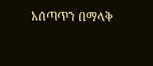አሰጣጥን በማላቅ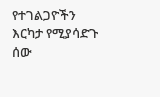የተገልጋዮችን እርካታ የሚያሳድጉ ሰው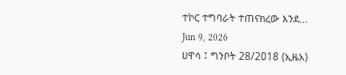ተኮር ተግባራት ተጠናክረው እንደ...
Jun 9, 2026
ሀዋሳ ፤ ግንቦት 28/2018 (ኢዜአ)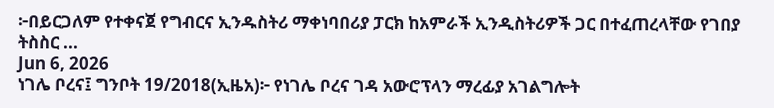፦በይርጋለም የተቀናጀ የግብርና ኢንዱስትሪ ማቀነባበሪያ ፓርክ ከአምራች ኢንዲስትሪዎች ጋር በተፈጠረላቸው የገበያ ትስስር ...
Jun 6, 2026
ነገሌ ቦረና፤ ግንቦት 19/2018(ኢዜአ)፦ የነገሌ ቦረና ገዳ አውሮፕላን ማረፊያ አገልግሎት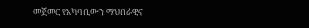መጀመር የአካባቢውን ማህበራዊና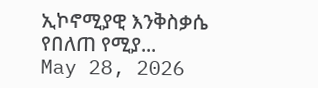ኢኮኖሚያዊ እንቅስቃሴ የበለጠ የሚያ...
May 28, 2026